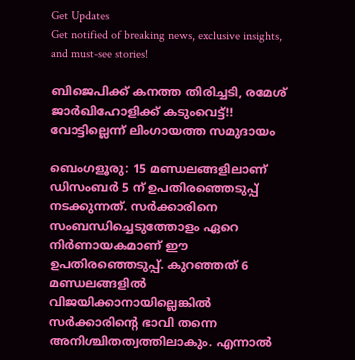Get Updates
Get notified of breaking news, exclusive insights, and must-see stories!

ബിജെപിക്ക് കനത്ത തിരിച്ചടി, രമേശ് ജാര്‍ഖിഹോളിക്ക് കടുംവെട്ട്!! വോട്ടില്ലെന്ന് ലിംഗായത്ത സമുദായം

ബെംഗളൂരു: 15 മണ്ഡലങ്ങളിലാണ് ഡിസംബര്‍ 5 ന് ഉപതിരഞ്ഞെടുപ്പ് നടക്കുന്നത്. സര്‍ക്കാരിനെ സംബന്ധിച്ചെടുത്തോളം ഏറെ നിര്‍ണായകമാണ് ഈ ഉപതിരഞ്ഞെടുപ്പ്. കുറഞ്ഞത് 6 മണ്ഡലങ്ങളില്‍ വിജയിക്കാനായില്ലെങ്കില്‍ സര്‍ക്കാരിന്‍റെ ഭാവി തന്നെ അനിശ്ചിതത്വത്തിലാകും. എന്നാല്‍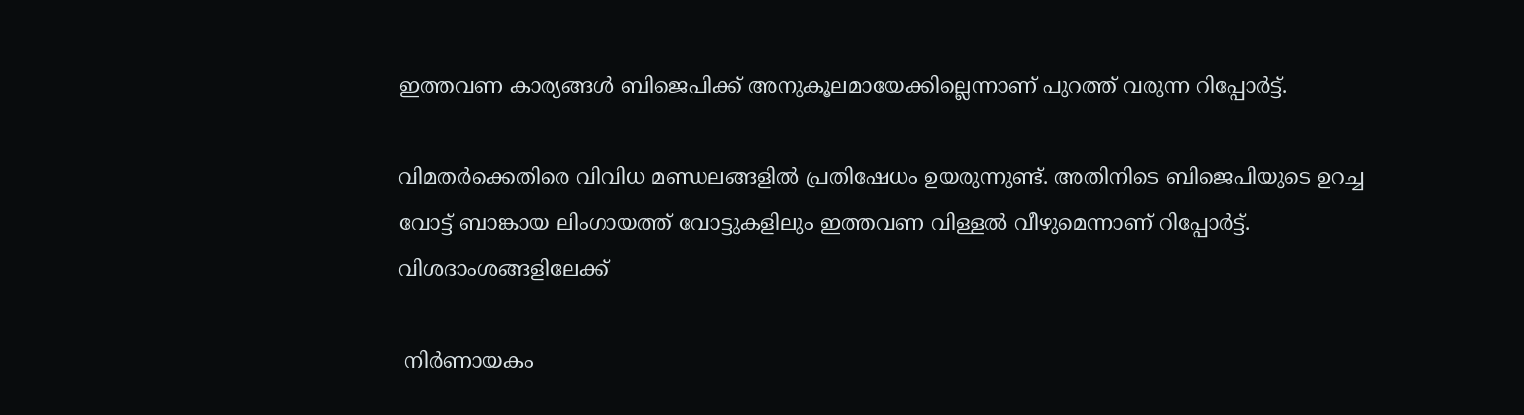ഇത്തവണ കാര്യങ്ങള്‍ ബിജെപിക്ക് അനുകൂലമായേക്കില്ലെന്നാണ് പുറത്ത് വരുന്ന റിപ്പോര്‍ട്ട്.

വിമതര്‍ക്കെതിരെ വിവിധ മണ്ഡലങ്ങളില്‍ പ്രതിഷേധം ഉയരുന്നുണ്ട്. അതിനിടെ ബിജെപിയുടെ ഉറച്ച വോട്ട് ബാങ്കായ ലിംഗായത്ത് വോട്ടുകളിലും ഇത്തവണ വിള്ളല്‍ വീഴുമെന്നാണ് റിപ്പോര്‍ട്ട്. വിശദാംശങ്ങളിലേക്ക്

 നിര്‍ണായകം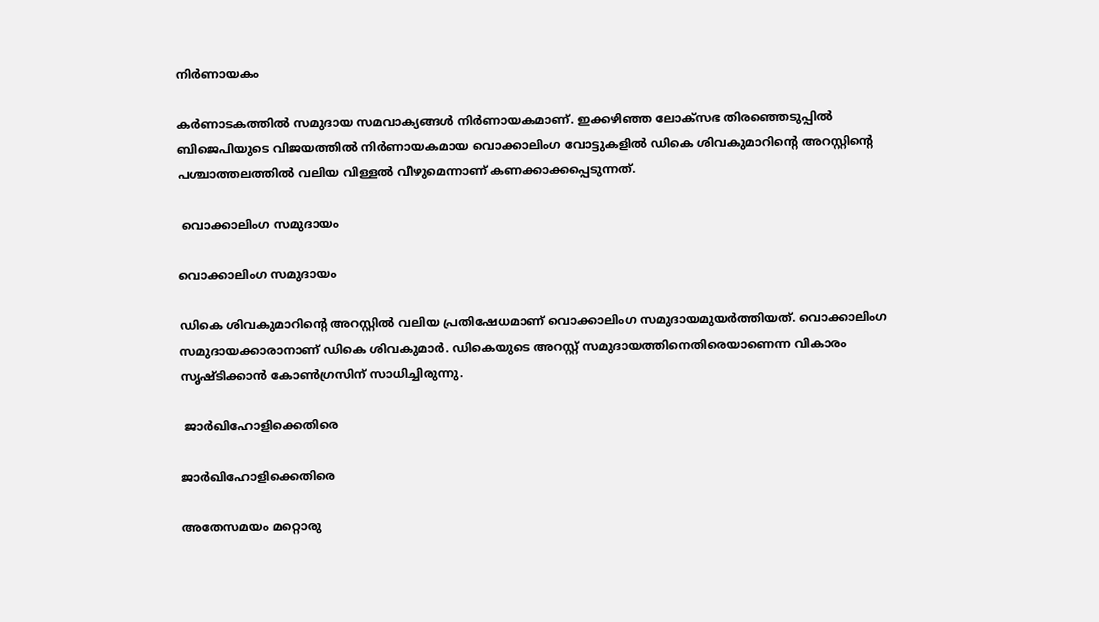നിര്‍ണായകം

കര്‍ണാടകത്തില്‍ സമുദായ സമവാക്യങ്ങള്‍ നിര്‍ണായകമാണ്. ഇക്കഴിഞ്ഞ ലോക്സഭ തിരഞ്ഞെടുപ്പില്‍ ബിജെപിയുടെ വിജയത്തില്‍ നിര്‍ണായകമായ വൊക്കാലിംഗ വോട്ടുകളില്‍ ഡികെ ശിവകുമാറിന്‍റെ അറസ്റ്റിന്‍റെ പശ്ചാത്തലത്തില്‍ വലിയ വിള്ളല്‍ വീഴുമെന്നാണ് കണക്കാക്കപ്പെടുന്നത്.

 വൊക്കാലിംഗ സമുദായം

വൊക്കാലിംഗ സമുദായം

ഡികെ ശിവകുമാറിന്‍റെ അറസ്റ്റില്‍ വലിയ പ്രതിഷേധമാണ് വൊക്കാലിംഗ സമുദായമുയര്‍ത്തിയത്. വൊക്കാലിംഗ സമുദായക്കാരാനാണ് ഡികെ ശിവകുമാര്‍. ഡികെയുടെ അറസ്റ്റ് സമുദായത്തിനെതിരെയാണെന്ന വികാരം സൃഷ്ടിക്കാന്‍ കോണ്‍ഗ്രസിന് സാധിച്ചിരുന്നു.

 ജാര്‍ഖിഹോളിക്കെതിരെ

ജാര്‍ഖിഹോളിക്കെതിരെ

അതേസമയം മറ്റൊരു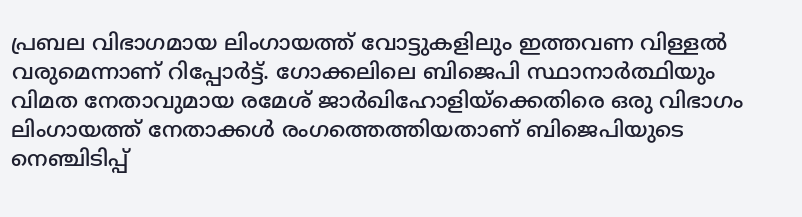പ്രബല വിഭാഗമായ ലിംഗായത്ത് വോട്ടുകളിലും ഇത്തവണ വിള്ളല്‍ വരുമെന്നാണ് റിപ്പോര്‍ട്ട്. ഗോക്കലിലെ ബിജെപി സ്ഥാനാര്‍ത്ഥിയും വിമത നേതാവുമായ രമേശ് ജാര്‍ഖിഹോളിയ്ക്കെതിരെ ഒരു വിഭാഗം ലിംഗായത്ത് നേതാക്കള്‍ രംഗത്തെത്തിയതാണ് ബിജെപിയുടെ നെഞ്ചിടിപ്പ്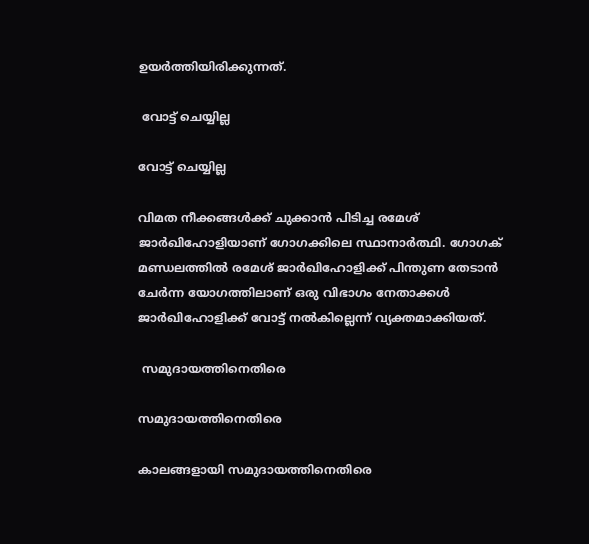ഉയര്‍ത്തിയിരിക്കുന്നത്.

 വോട്ട് ചെയ്യില്ല

വോട്ട് ചെയ്യില്ല

വിമത നീക്കങ്ങള്‍ക്ക് ചുക്കാന്‍ പിടിച്ച രമേശ് ജാര്‍ഖിഹോളിയാണ് ഗോഗക്കിലെ സ്ഥാനാര്‍ത്ഥി. ഗോഗക് മണ്ഡലത്തില്‍ രമേശ് ജാര്‍ഖിഹോളിക്ക് പിന്തുണ തേടാന്‍ ചേര്‍ന്ന യോഗത്തിലാണ് ഒരു വിഭാഗം നേതാക്കള്‍ ജാര്‍ഖിഹോളിക്ക് വോട്ട് നല്‍കില്ലെന്ന് വ്യക്തമാക്കിയത്.

 സമുദായത്തിനെതിരെ

സമുദായത്തിനെതിരെ

കാലങ്ങളായി സമുദായത്തിനെതിരെ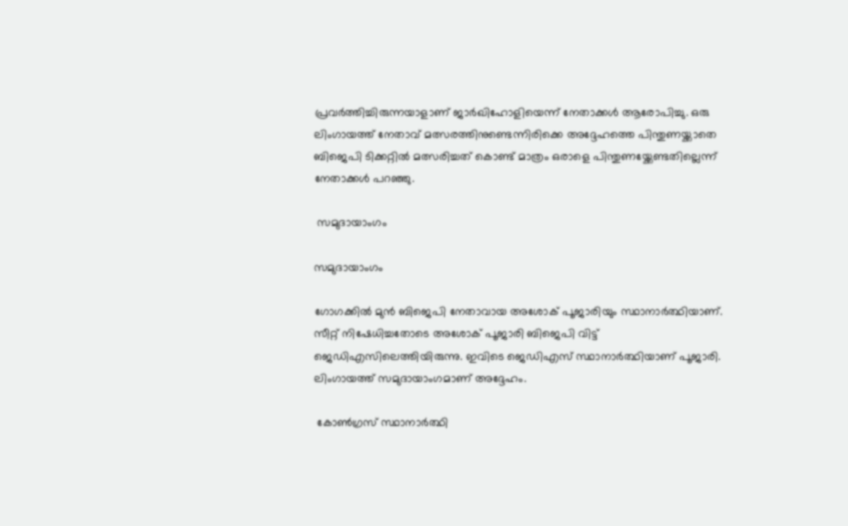പ്രവര്‍ത്തിച്ചിരുന്നയാളാണ് ജാര്‍ഖിഹോളിയെന്ന് നേതാക്കള്‍ ആരോപിച്ചു. ഒരു ലിംഗായത്ത് നേതാവ് മത്സരത്തിനുണ്ടെന്നിരിക്കെ അദ്ദേഹത്തെ പിന്തുണയ്ക്കാതെ ബിജെപി ടിക്കറ്റില്‍ മത്സരിച്ചത് കൊണ്ട് മാത്രം ഒരാളെ പിന്തുണയ്ക്കേണ്ടതില്ലെന്ന് നേതാക്കള്‍ പറഞ്ഞു.

 സമുദായാംഗം

സമുദായാംഗം

ഗോഗക്കില്‍ മുന്‍ ബിജെപി നേതാവായ അശോക് പൂജാരിയും സ്ഥാനാര്‍ത്ഥിയാണ്. സീറ്റ് നിഷേധിച്ചതോടെ അശോക് പൂജാരി ബിജെപി വിട്ട് ജെഡിഎസിലെത്തിയിരുന്നു. ഇവിടെ ജെഡിഎസ് സ്ഥാനാര്‍ത്ഥിയാണ് പൂജാരി. ലിംഗായത്ത് സമുദായാംഗമാണ് അദ്ദേഹം.

 കോണ്‍ഗ്രസ് സ്ഥാനാര്‍ത്ഥി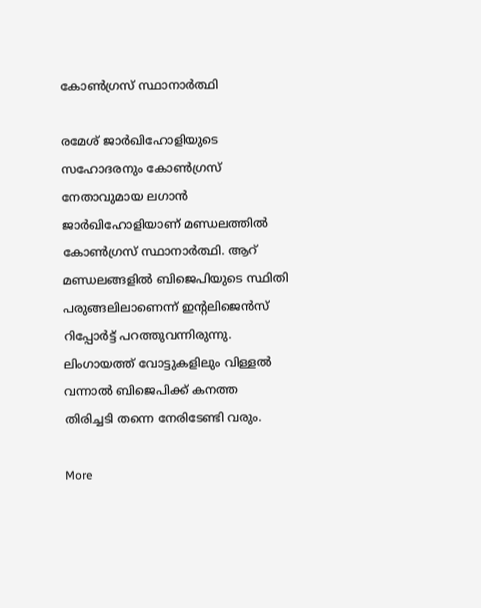കോണ്‍ഗ്രസ് സ്ഥാനാര്‍ത്ഥി

രമേശ് ജാര്‍ഖിഹോളിയുടെ സഹോദരനും കോണ്‍ഗ്രസ് നേതാവുമായ ലഗാന്‍ ജാര്‍ഖിഹോളിയാണ് മണ്ഡലത്തില്‍ കോണ്‍ഗ്രസ് സ്ഥാനാര്‍ത്ഥി. ആറ് മണ്ഡലങ്ങളില്‍ ബിജെപിയുടെ സ്ഥിതി പരുങ്ങലിലാണെന്ന് ഇന്‍റലിജെന്‍സ് റിപ്പോര്‍ട്ട് പറത്തുവന്നിരുന്നു. ലിംഗായത്ത് വോട്ടുകളിലും വിള്ളല്‍ വന്നാല്‍ ബിജെപിക്ക് കനത്ത തിരിച്ചടി തന്നെ നേരിടേണ്ടി വരും.

More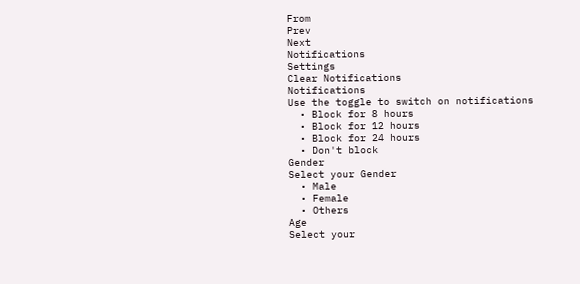From
Prev
Next
Notifications
Settings
Clear Notifications
Notifications
Use the toggle to switch on notifications
  • Block for 8 hours
  • Block for 12 hours
  • Block for 24 hours
  • Don't block
Gender
Select your Gender
  • Male
  • Female
  • Others
Age
Select your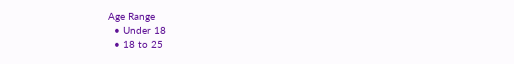Age Range
  • Under 18
  • 18 to 25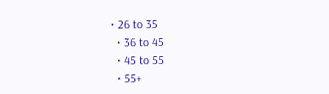• 26 to 35
  • 36 to 45
  • 45 to 55
  • 55+